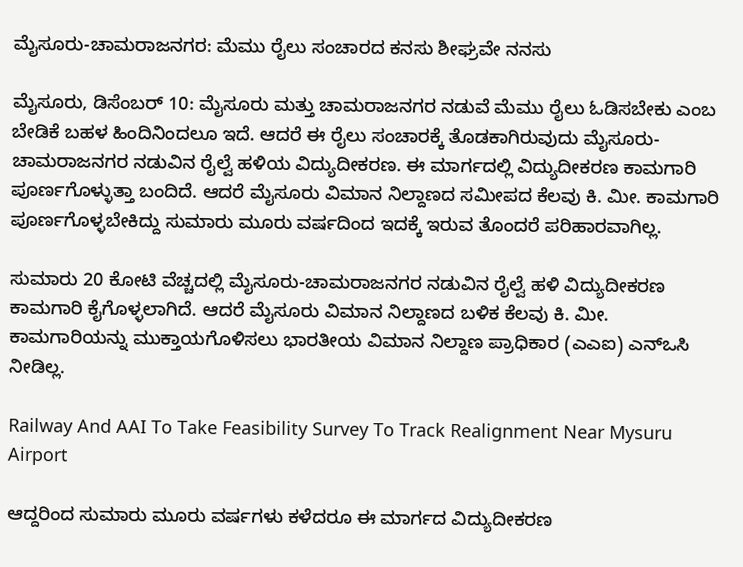ಮೈಸೂರು-ಚಾಮರಾಜನಗರ: ಮೆಮು ರೈಲು ಸಂಚಾರದ ಕನಸು ಶೀಘ್ರವೇ ನನಸು

ಮೈಸೂರು, ಡಿಸೆಂಬರ್ 10: ಮೈಸೂರು ಮತ್ತು ಚಾಮರಾಜನಗರ ನಡುವೆ ಮೆಮು ರೈಲು ಓಡಿಸಬೇಕು ಎಂಬ ಬೇಡಿಕೆ ಬಹಳ ಹಿಂದಿನಿಂದಲೂ ಇದೆ. ಆದರೆ ಈ ರೈಲು ಸಂಚಾರಕ್ಕೆ ತೊಡಕಾಗಿರುವುದು ಮೈಸೂರು-ಚಾಮರಾಜನಗರ ನಡುವಿನ ರೈಲ್ವೆ ಹಳಿಯ ವಿದ್ಯುದೀಕರಣ. ಈ ಮಾರ್ಗದಲ್ಲಿ ವಿದ್ಯುದೀಕರಣ ಕಾಮಗಾರಿ ಪೂರ್ಣಗೊಳ್ಳುತ್ತಾ ಬಂದಿದೆ. ಆದರೆ ಮೈಸೂರು ವಿಮಾನ ನಿಲ್ದಾಣದ ಸಮೀಪದ ಕೆಲವು ಕಿ. ಮೀ. ಕಾಮಗಾರಿ ಪೂರ್ಣಗೊಳ್ಳಬೇಕಿದ್ದು ಸುಮಾರು ಮೂರು ವರ್ಷದಿಂದ ಇದಕ್ಕೆ ಇರುವ ತೊಂದರೆ ಪರಿಹಾರವಾಗಿಲ್ಲ.

ಸುಮಾರು 20 ಕೋಟಿ ವೆಚ್ಚದಲ್ಲಿ ಮೈಸೂರು-ಚಾಮರಾಜನಗರ ನಡುವಿನ ರೈಲ್ವೆ ಹಳಿ ವಿದ್ಯುದೀಕರಣ ಕಾಮಗಾರಿ ಕೈಗೊಳ್ಳಲಾಗಿದೆ. ಆದರೆ ಮೈಸೂರು ವಿಮಾನ ನಿಲ್ದಾಣದ ಬಳಿಕ ಕೆಲವು ಕಿ. ಮೀ. ಕಾಮಗಾರಿಯನ್ನು ಮುಕ್ತಾಯಗೊಳಿಸಲು ಭಾರತೀಯ ವಿಮಾನ ನಿಲ್ದಾಣ ಪ್ರಾಧಿಕಾರ (ಎಎಐ) ಎನ್‌ಒಸಿ ನೀಡಿಲ್ಲ.

Railway And AAI To Take Feasibility Survey To Track Realignment Near Mysuru Airport

ಆದ್ದರಿಂದ ಸುಮಾರು ಮೂರು ವರ್ಷಗಳು ಕಳೆದರೂ ಈ ಮಾರ್ಗದ ವಿದ್ಯುದೀಕರಣ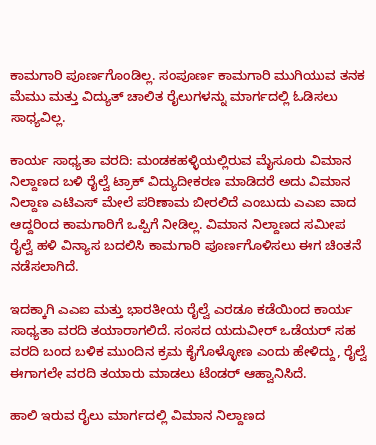ಕಾಮಗಾರಿ ಪೂರ್ಣಗೊಂಡಿಲ್ಲ. ಸಂಪೂರ್ಣ ಕಾಮಗಾರಿ ಮುಗಿಯುವ ತನಕ ಮೆಮು ಮತ್ತು ವಿದ್ಯುತ್ ಚಾಲಿತ ರೈಲುಗಳನ್ನು ಮಾರ್ಗದಲ್ಲಿ ಓಡಿಸಲು ಸಾಧ್ಯವಿಲ್ಲ.

ಕಾರ್ಯ ಸಾಧ್ಯತಾ ವರದಿ: ಮಂಡಕಹಳ್ಳಿಯಲ್ಲಿರುವ ಮೈಸೂರು ವಿಮಾನ ನಿಲ್ದಾಣದ ಬಳಿ ರೈಲ್ವೆ ಟ್ರಾಕ್ ವಿದ್ಯುದೀಕರಣ ಮಾಡಿದರೆ ಅದು ವಿಮಾನ ನಿಲ್ದಾಣ ಎಟಿಎಸ್ ಮೇಲೆ ಪರಿಣಾಮ ಬೀರಲಿದೆ ಎಂಬುದು ಎಎಐ ವಾದ ಆದ್ದರಿಂದ ಕಾಮಗಾರಿಗೆ ಒಪ್ಪಿಗೆ ನೀಡಿಲ್ಲ. ವಿಮಾನ ನಿಲ್ದಾಣದ ಸಮೀಪ ರೈಲ್ವೆ ಹಳಿ ವಿನ್ಯಾಸ ಬದಲಿಸಿ ಕಾಮಗಾರಿ ಪೂರ್ಣಗೊಳಿಸಲು ಈಗ ಚಿಂತನೆ ನಡೆಸಲಾಗಿದೆ.

ಇದಕ್ಕಾಗಿ ಎಎಐ ಮತ್ತು ಭಾರತೀಯ ರೈಲ್ವೆ ಎರಡೂ ಕಡೆಯಿಂದ ಕಾರ್ಯ ಸಾಧ್ಯತಾ ವರದಿ ತಯಾರಾಗಲಿದೆ. ಸಂಸದ ಯದುವೀರ್ ಒಡೆಯರ್ ಸಹ ವರದಿ ಬಂದ ಬಳಿಕ ಮುಂದಿನ ಕ್ರಮ ಕೈಗೊಳ್ಳೋಣ ಎಂದು ಹೇಳಿದ್ದು, ರೈಲ್ವೆ ಈಗಾಗಲೇ ವರದಿ ತಯಾರು ಮಾಡಲು ಟೆಂಡರ್ ಆಹ್ವಾನಿಸಿದೆ.

ಹಾಲಿ ಇರುವ ರೈಲು ಮಾರ್ಗದಲ್ಲಿ ವಿಮಾನ ನಿಲ್ದಾಣದ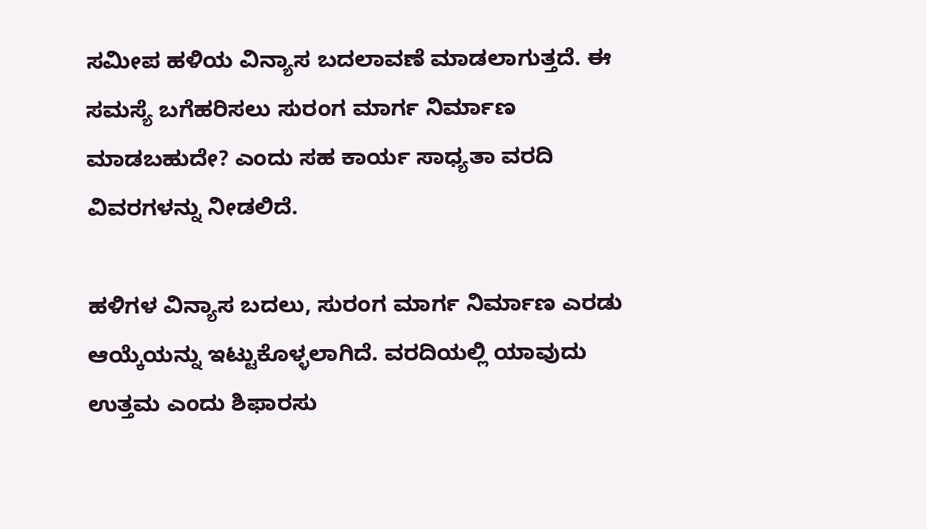ಸಮೀಪ ಹಳಿಯ ವಿನ್ಯಾಸ ಬದಲಾವಣೆ ಮಾಡಲಾಗುತ್ತದೆ. ಈ ಸಮಸ್ಯೆ ಬಗೆಹರಿಸಲು ಸುರಂಗ ಮಾರ್ಗ ನಿರ್ಮಾಣ ಮಾಡಬಹುದೇ? ಎಂದು ಸಹ ಕಾರ್ಯ ಸಾಧ್ಯತಾ ವರದಿ ವಿವರಗಳನ್ನು ನೀಡಲಿದೆ.

ಹಳಿಗಳ ವಿನ್ಯಾಸ ಬದಲು, ಸುರಂಗ ಮಾರ್ಗ ನಿರ್ಮಾಣ ಎರಡು ಆಯ್ಕೆಯನ್ನು ಇಟ್ಟುಕೊಳ್ಳಲಾಗಿದೆ. ವರದಿಯಲ್ಲಿ ಯಾವುದು ಉತ್ತಮ ಎಂದು ಶಿಫಾರಸು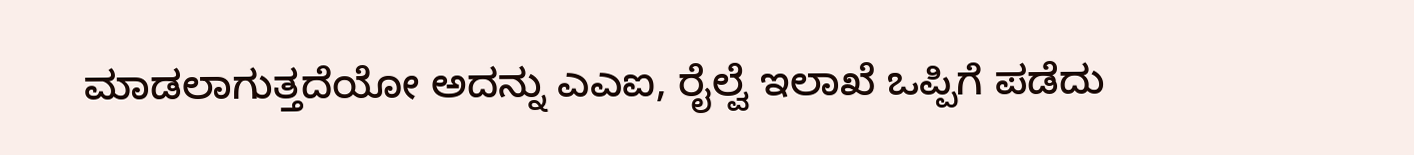ಮಾಡಲಾಗುತ್ತದೆಯೋ ಅದನ್ನು ಎಎಐ, ರೈಲ್ವೆ ಇಲಾಖೆ ಒಪ್ಪಿಗೆ ಪಡೆದು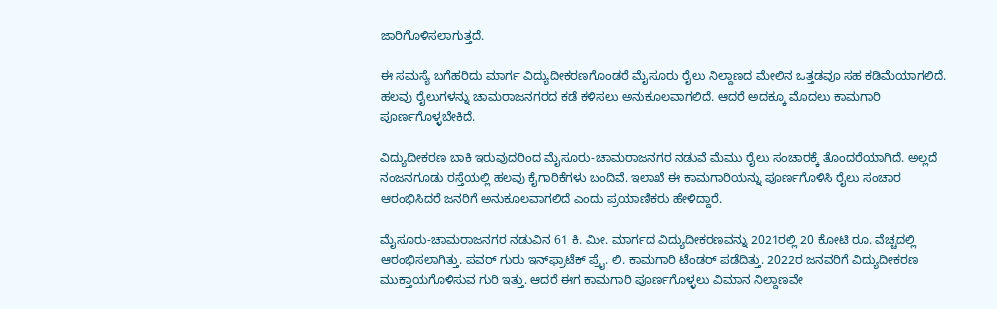ಜಾರಿಗೊಳಿಸಲಾಗುತ್ತದೆ.

ಈ ಸಮಸ್ಯೆ ಬಗೆಹರಿದು ಮಾರ್ಗ ವಿದ್ಯುದೀಕರಣಗೊಂಡರೆ ಮೈಸೂರು ರೈಲು ನಿಲ್ದಾಣದ ಮೇಲಿನ ಒತ್ತಡವೂ ಸಹ ಕಡಿಮೆಯಾಗಲಿದೆ. ಹಲವು ರೈಲುಗಳನ್ನು ಚಾಮರಾಜನಗರದ ಕಡೆ ಕಳಿಸಲು ಅನುಕೂಲವಾಗಲಿದೆ. ಆದರೆ ಅದಕ್ಕೂ ಮೊದಲು ಕಾಮಗಾರಿ ಪೂರ್ಣಗೊಳ್ಳಬೇಕಿದೆ.

ವಿದ್ಯುದೀಕರಣ ಬಾಕಿ ಇರುವುದರಿಂದ ಮೈಸೂರು-ಚಾಮರಾಜನಗರ ನಡುವೆ ಮೆಮು ರೈಲು ಸಂಚಾರಕ್ಕೆ ತೊಂದರೆಯಾಗಿದೆ. ಅಲ್ಲದೆ ನಂಜನಗೂಡು ರಸ್ತೆಯಲ್ಲಿ ಹಲವು ಕೈಗಾರಿಕೆಗಳು ಬಂದಿವೆ. ಇಲಾಖೆ ಈ ಕಾಮಗಾರಿಯನ್ನು ಪೂರ್ಣಗೊಳಿಸಿ ರೈಲು ಸಂಚಾರ ಆರಂಭಿಸಿದರೆ ಜನರಿಗೆ ಅನುಕೂಲವಾಗಲಿದೆ ಎಂದು ಪ್ರಯಾಣಿಕರು ಹೇಳಿದ್ದಾರೆ.

ಮೈಸೂರು-ಚಾಮರಾಜನಗರ ನಡುವಿನ 61 ಕಿ. ಮೀ. ಮಾರ್ಗದ ವಿದ್ಯುದೀಕರಣವನ್ನು 2021ರಲ್ಲಿ 20 ಕೋಟಿ ರೂ. ವೆಚ್ಚದಲ್ಲಿ ಆರಂಭಿಸಲಾಗಿತ್ತು. ಪವರ್ ಗುರು ಇನ್‌ಫ್ರಾಟೆಕ್ ಪ್ರೈ. ಲಿ. ಕಾಮಗಾರಿ ಟೆಂಡರ್ ಪಡೆದಿತ್ತು. 2022ರ ಜನವರಿಗೆ ವಿದ್ಯುದೀಕರಣ ಮುಕ್ತಾಯಗೊಳಿಸುವ ಗುರಿ ಇತ್ತು. ಆದರೆ ಈಗ ಕಾಮಗಾರಿ ಪೂರ್ಣಗೊಳ್ಳಲು ವಿಮಾನ ನಿಲ್ದಾಣವೇ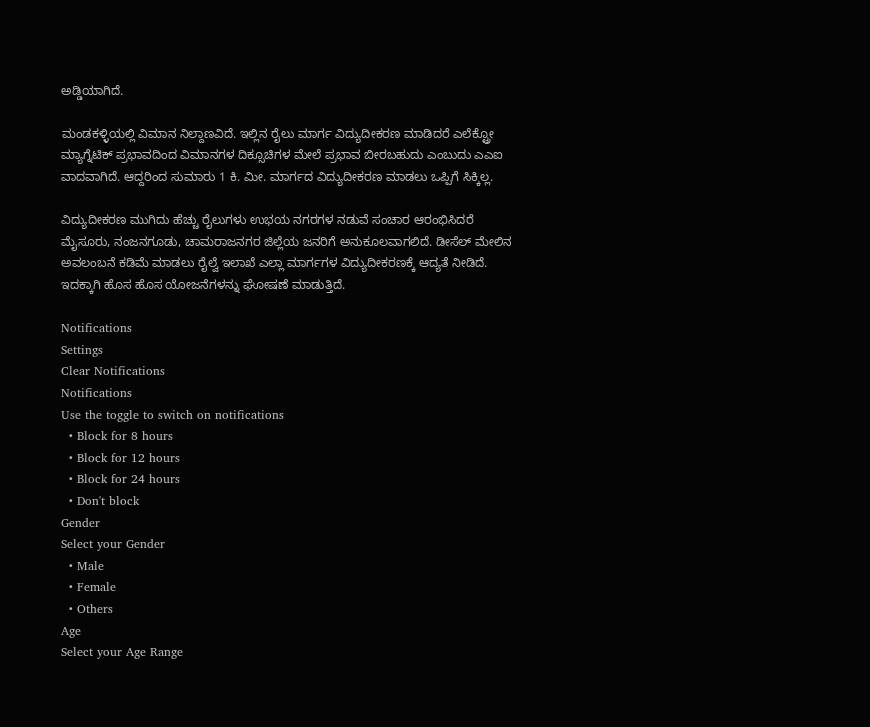ಅಡ್ಡಿಯಾಗಿದೆ.

ಮಂಡಕಳ್ಳಿಯಲ್ಲಿ ವಿಮಾನ ನಿಲ್ದಾಣವಿದೆ. ಇಲ್ಲಿನ ರೈಲು ಮಾರ್ಗ ವಿದ್ಯುದೀಕರಣ ಮಾಡಿದರೆ ಎಲೆಕ್ಟ್ರೋ ಮ್ಯಾಗ್ನೆಟಿಕ್ ಪ್ರಭಾವದಿಂದ ವಿಮಾನಗಳ ದಿಕ್ಸೂಚಿಗಳ ಮೇಲೆ ಪ್ರಭಾವ ಬೀರಬಹುದು ಎಂಬುದು ಎಎಐ ವಾದವಾಗಿದೆ. ಆದ್ದರಿಂದ ಸುಮಾರು 1 ಕಿ. ಮೀ. ಮಾರ್ಗದ ವಿದ್ಯುದೀಕರಣ ಮಾಡಲು ಒಪ್ಪಿಗೆ ಸಿಕ್ಕಿಲ್ಲ.

ವಿದ್ಯುದೀಕರಣ ಮುಗಿದು ಹೆಚ್ಚು ರೈಲುಗಳು ಉಭಯ ನಗರಗಳ ನಡುವೆ ಸಂಚಾರ ಆರಂಭಿಸಿದರೆ ಮೈಸೂರು, ನಂಜನಗೂಡು, ಚಾಮರಾಜನಗರ ಜಿಲ್ಲೆಯ ಜನರಿಗೆ ಅನುಕೂಲವಾಗಲಿದೆ. ಡೀಸೆಲ್ ಮೇಲಿನ ಅವಲಂಬನೆ ಕಡಿಮೆ ಮಾಡಲು ರೈಲ್ವೆ ಇಲಾಖೆ ಎಲ್ಲಾ ಮಾರ್ಗಗಳ ವಿದ್ಯುದೀಕರಣಕ್ಕೆ ಆದ್ಯತೆ ನೀಡಿದೆ. ಇದಕ್ಕಾಗಿ ಹೊಸ ಹೊಸ ಯೋಜನೆಗಳನ್ನು ಘೋಷಣೆ ಮಾಡುತ್ತಿದೆ.

Notifications
Settings
Clear Notifications
Notifications
Use the toggle to switch on notifications
  • Block for 8 hours
  • Block for 12 hours
  • Block for 24 hours
  • Don't block
Gender
Select your Gender
  • Male
  • Female
  • Others
Age
Select your Age Range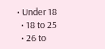• Under 18
  • 18 to 25
  • 26 to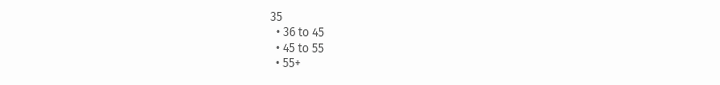35
  • 36 to 45
  • 45 to 55
  • 55+